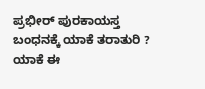ಪ್ರಭೀರ್ ಪುರಕಾಯಸ್ತ ಬಂಧನಕ್ಕೆ ಯಾಕೆ ತರಾತುರಿ ?
ಯಾಕೆ ಈ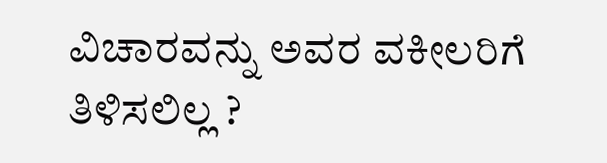ವಿಚಾರವನ್ನು ಅವರ ವಕೀಲರಿಗೆ ತಿಳಿಸಲಿಲ್ಲ ?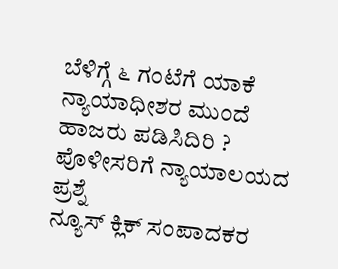ಬೆಳಿಗ್ಗೆ ೬ ಗಂಟೆಗೆ ಯಾಕೆ ನ್ಯಾಯಾಧೀಶರ ಮುಂದೆ ಹಾಜರು ಪಡಿಸಿದಿರಿ ?
ಪೊಳೀಸರಿಗೆ ನ್ಯಾಯಾಲಯದ ಪ್ರಶ್ನೆ
ನ್ಯೂಸ್ ಕ್ಲಿಕ್ ಸಂಪಾದಕರ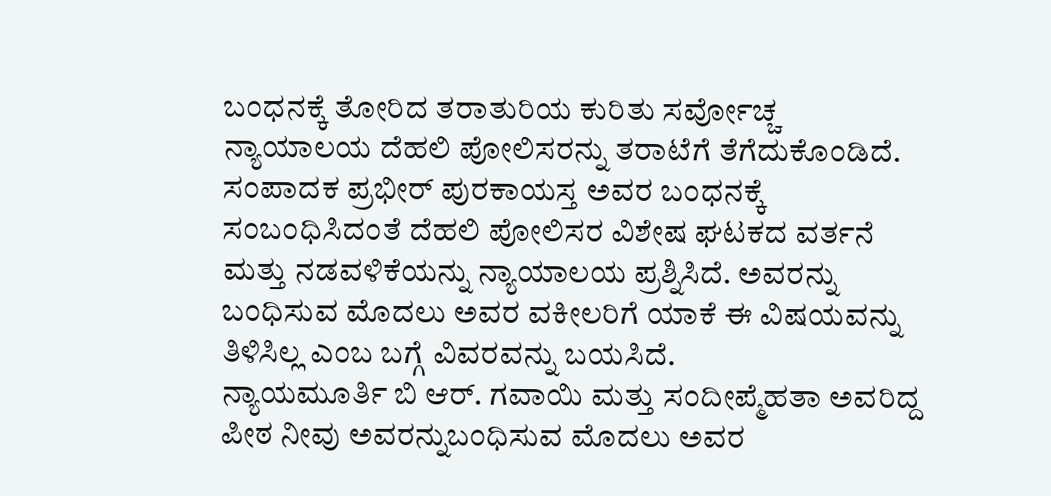ಬಂಧನಕ್ಕೆ ತೋರಿದ ತರಾತುರಿಯ ಕುರಿತು ಸರ್ವೋಚ್ಚ ನ್ಯಾಯಾಲಯ ದೆಹಲಿ ಪೋಲಿಸರನ್ನು ತರಾಟೆಗೆ ತೆಗೆದುಕೊಂಡಿದೆ.
ಸಂಪಾದಕ ಪ್ರಭೀರ್ ಪುರಕಾಯಸ್ತ ಅವರ ಬಂಧನಕ್ಕೆ ಸಂಬಂಧಿಸಿದಂತೆ ದೆಹಲಿ ಪೋಲಿಸರ ವಿಶೇಷ ಘಟಕದ ವರ್ತನೆ ಮತ್ತು ನಡವಳಿಕೆಯನ್ನು ನ್ಯಾಯಾಲಯ ಪ್ರಶ್ನಿಸಿದೆ. ಅವರನ್ನು ಬಂಧಿಸುವ ಮೊದಲು ಅವರ ವಕೀಲರಿಗೆ ಯಾಕೆ ಈ ವಿಷಯವನ್ನು ತಿಳಿಸಿಲ್ಲ ಎಂಬ ಬಗ್ಗೆ ವಿವರವನ್ನು ಬಯಸಿದೆ.
ನ್ಯಾಯಮೂರ್ತಿ ಬಿ ಆರ್. ಗವಾಯಿ ಮತ್ತು ಸಂದೀಪ್ಮೆಹತಾ ಅವರಿದ್ದ ಪೀಠ ನೀವು ಅವರನ್ನುಬಂಧಿಸುವ ಮೊದಲು ಅವರ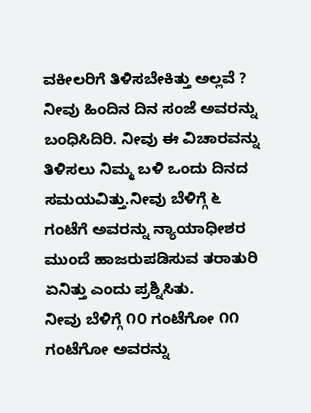ವಕೀಲರಿಗೆ ತಿಳಿಸಬೇಕಿತ್ತು ಅಲ್ಲವೆ ? ನೀವು ಹಿಂದಿನ ದಿನ ಸಂಜೆ ಅವರನ್ನು ಬಂಧಿಸಿದಿರಿ. ನೀವು ಈ ವಿಚಾರವನ್ನು ತಿಳಿಸಲು ನಿಮ್ಮ ಬಳಿ ಒಂದು ದಿನದ ಸಮಯವಿತ್ತು.ನೀವು ಬೆಳಿಗ್ಗೆ ೬ ಗಂಟೆಗೆ ಅವರನ್ನು ನ್ಯಾಯಾಧೀಶರ ಮುಂದೆ ಹಾಜರುಪಡಿಸುವ ತರಾತುರಿ ಏನಿತ್ತು ಎಂದು ಪ್ರಶ್ನಿಸಿತು.
ನೀವು ಬೆಳಿಗ್ಗೆ ೧೦ ಗಂಟೆಗೋ ೧೧ ಗಂಟೆಗೋ ಅವರನ್ನು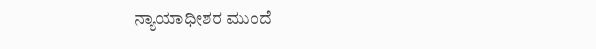ನ್ಯಾಯಾಧೀಶರ ಮುಂದೆ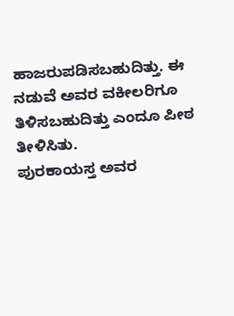ಹಾಜರುಪಡಿಸಬಹುದಿತ್ತು. ಈ ನಡುವೆ ಅವರ ವಕೀಲರಿಗೂ ತಿಳಿಸಬಹುದಿತ್ತು ಎಂದೂ ಪೀಠ ತೀಳಿಸಿತು.
ಪುರಕಾಯಸ್ತ ಅವರ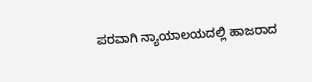ಪರವಾಗಿ ನ್ಯಾಯಾಲಯದಲ್ಲಿ ಹಾಜರಾದ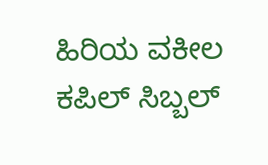ಹಿರಿಯ ವಕೀಲ ಕಪಿಲ್ ಸಿಬ್ಬಲ್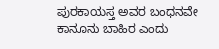ಪುರಕಾಯಸ್ತ ಅವರ ಬಂಧನವೇ ಕಾನೂನು ಬಾಹಿರ ಎಂದು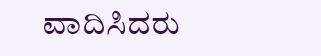ವಾದಿಸಿದರು